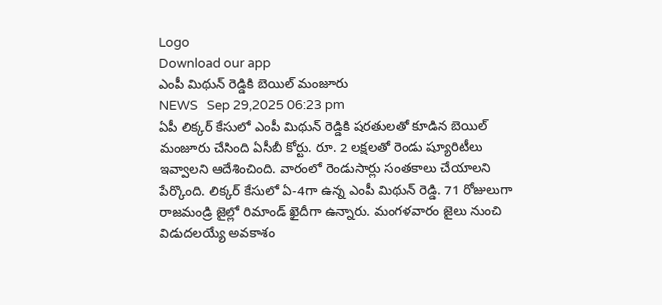Logo
Download our app
ఎంపీ మిథున్ రెడ్డికి బెయిల్ మంజూరు
NEWS   Sep 29,2025 06:23 pm
ఏపీ లిక్కర్ కేసులో ఎంపీ మిథున్ రెడ్డికి షరతులతో కూడిన బెయిల్ మంజూరు చేసింది ఏసీబీ కోర్టు. రూ. 2 లక్షలతో రెండు ష్యూరిటీలు ఇవ్వాలని ఆదేశించింది. వారంలో రెండుసార్లు సంతకాలు చేయాలని పేర్కొంది. లిక్కర్ కేసులో ఏ-4గా ఉన్న ఎంపీ మిథున్ రెడ్డి. 71 రోజులుగా రాజమండ్రి జైల్లో రిమాండ్ ఖైదీగా ఉన్నారు. మంగ‌ళ‌వారం జైలు నుంచి విడుద‌ల‌య్యే అవ‌కాశం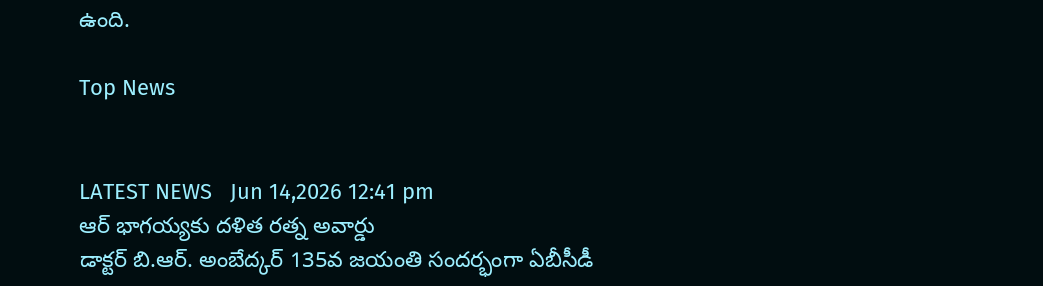ఉంది.

Top News


LATEST NEWS   Jun 14,2026 12:41 pm
ఆర్ భాగయ్యకు దళిత రత్న అవార్డు
డాక్టర్ బి.ఆర్. అంబేద్కర్ 135వ జయంతి సందర్భంగా ఏబీసీడీ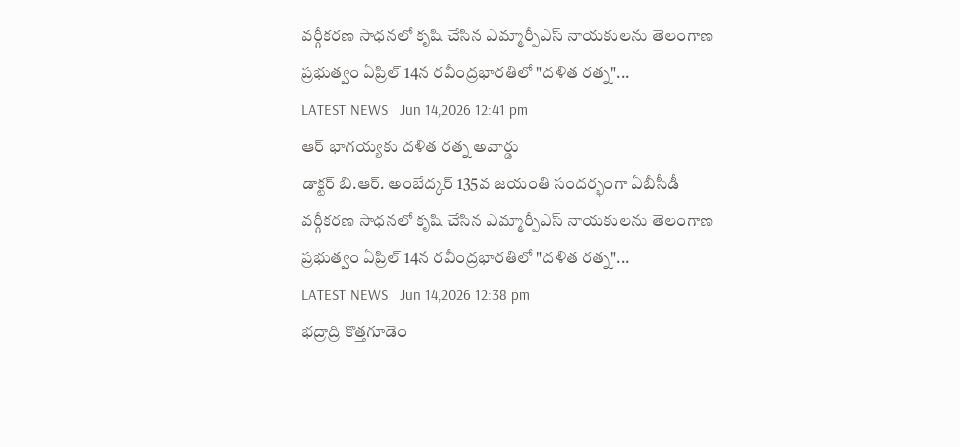వర్గీకరణ సాధనలో కృషి చేసిన ఎమ్మార్పీఎస్ నాయకులను తెలంగాణ ప్రభుత్వం ఏప్రిల్ 14న రవీంద్రభారతిలో "దళిత రత్న"...
LATEST NEWS   Jun 14,2026 12:41 pm
ఆర్ భాగయ్యకు దళిత రత్న అవార్డు
డాక్టర్ బి.ఆర్. అంబేద్కర్ 135వ జయంతి సందర్భంగా ఏబీసీడీ వర్గీకరణ సాధనలో కృషి చేసిన ఎమ్మార్పీఎస్ నాయకులను తెలంగాణ ప్రభుత్వం ఏప్రిల్ 14న రవీంద్రభారతిలో "దళిత రత్న"...
LATEST NEWS   Jun 14,2026 12:38 pm
భద్రాద్రి కొత్తగూడెం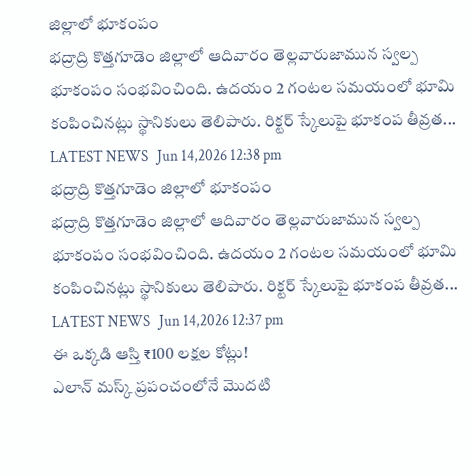జిల్లాలో భూకంపం
భద్రాద్రి కొత్తగూడెం జిల్లాలో ఆదివారం తెల్లవారుజామున స్వల్ప భూకంపం సంభవించింది. ఉదయం 2 గంటల సమయంలో భూమి కంపించినట్లు స్థానికులు తెలిపారు. రిక్టర్ స్కేలుపై భూకంప తీవ్రత...
LATEST NEWS   Jun 14,2026 12:38 pm
భద్రాద్రి కొత్తగూడెం జిల్లాలో భూకంపం
భద్రాద్రి కొత్తగూడెం జిల్లాలో ఆదివారం తెల్లవారుజామున స్వల్ప భూకంపం సంభవించింది. ఉదయం 2 గంటల సమయంలో భూమి కంపించినట్లు స్థానికులు తెలిపారు. రిక్టర్ స్కేలుపై భూకంప తీవ్రత...
LATEST NEWS   Jun 14,2026 12:37 pm
ఈ ఒక్కడి ఆస్తి ₹100 లక్షల కోట్లు!
ఎలాన్ మస్క్ ప్రపంచంలోనే మొదటి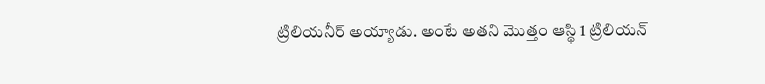ట్రిలియనీర్ అయ్యాడు. అంటే అతని మొత్తం ఆస్థి 1 ట్రిలియన్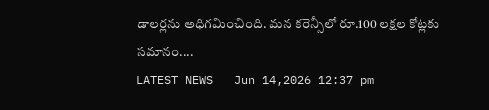డాలర్లను అధిగమించింది. మన కరెన్సీలో రూ.100 లక్షల కోట్లకు సమానం....
LATEST NEWS   Jun 14,2026 12:37 pm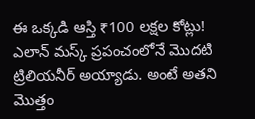ఈ ఒక్కడి ఆస్తి ₹100 లక్షల కోట్లు!
ఎలాన్ మస్క్ ప్రపంచంలోనే మొదటి ట్రిలియనీర్ అయ్యాడు. అంటే అతని మొత్తం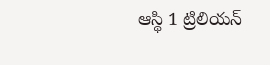ఆస్థి 1 ట్రిలియన్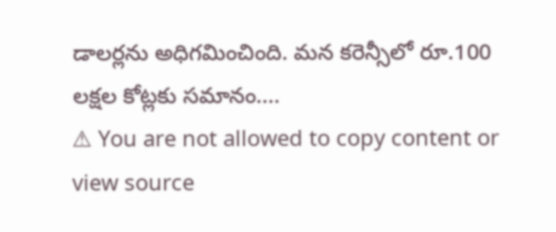డాలర్లను అధిగమించింది. మన కరెన్సీలో రూ.100 లక్షల కోట్లకు సమానం....
⚠ You are not allowed to copy content or view source